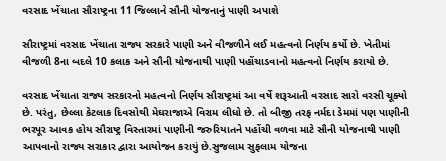વરસાદ ખેંચાતા સૌરાષ્ટ્રના 11 જિલ્લાને સૌની યોજનાનું પાણી અપાશે

સૌરાષ્ટ્રમાં વરસાદ ખેંચાતા રાજ્ય સરકારે પાણી અને વીજળીને લઈ મહત્વનો નિર્ણય કર્યો છે. ખેતીમાં વીજળી 8ના બદલે 10 કલાક અને સૌની યોજનાથી પાણી પહોંચાડવાનો મહત્વનો નિર્ણય કરાયો છે.

વરસાદ ખેંચાતા રાજ્ય સરકારનો મહત્વનો નિર્ણય સૌરાષ્ટ્રમાં આ વર્ષે શરૂઆતી વરસાદ સારો વરસી ચૂક્યો છે. પરંતુ, છેલ્લા કેટલાક દિવસોથી મેઘરાજાએ વિરામ લીધો છે. તો બીજી તરફ નર્મદા ડેમમાં પણ પાણીની ભરપૂર આવક હોય સૌરાષ્ટ્ર વિસ્તારમાં પાણીની જરુરિયાતને પહોંચી વળવા માટે સૌની યોજનાથી પાણી આપવાનો રાજ્ય સરાકાર દ્વારા આયોજન કરાયું છે.સુજલામ સુફલામ યોજના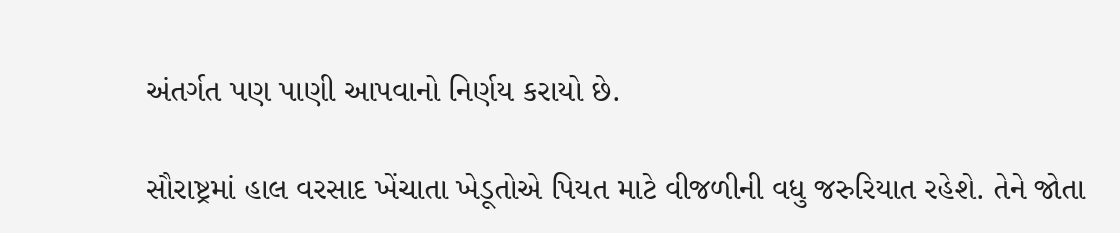અંતર્ગત પણ પાણી આપવાનો નિર્ણય કરાયો છે.

સૌરાષ્ટ્રમાં હાલ વરસાદ ખેંચાતા ખેડૂતોએ પિયત માટે વીજળીની વધુ જરુરિયાત રહેશે. તેને જોતા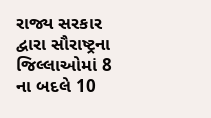રાજ્ય સરકાર દ્વારા સૌરાષ્ટ્રના જિલ્લાઓમાં 8 ના બદલે 10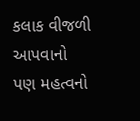કલાક વીજળી આપવાનો પણ મહત્વનો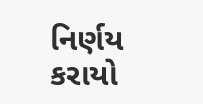નિર્ણય કરાયો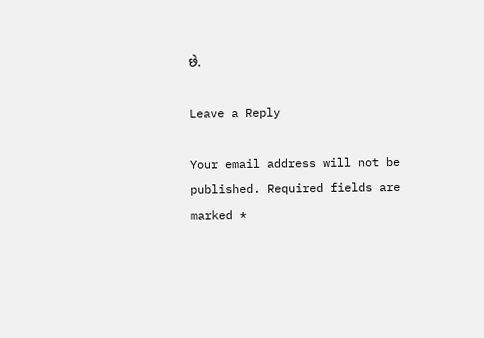છે.

Leave a Reply

Your email address will not be published. Required fields are marked *